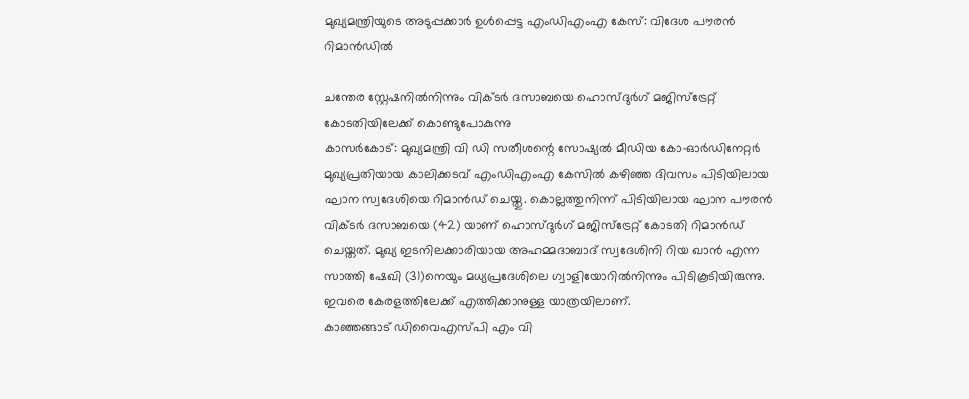മുഖ്യമന്ത്രിയുടെ അടുപ്പക്കാർ ഉൾപ്പെട്ട എംഡിഎംഎ കേസ്: വിദേശ പൗരൻ റിമാൻഡിൽ

ചന്തേര സ്റ്റേഷനിൽനിന്നും വിക്ടർ ദസാബയെ ഹൊസ്ദുർഗ് മജിസ്ട്രേറ്റ് കോടതിയിലേക്ക് കൊണ്ടുപോകുന്നു
കാസർകോട്: മുഖ്യമന്ത്രി വി ഡി സതീശന്റെ സോഷ്യൽ മീഡിയ കോ–ഓർഡിനേറ്റർ മുഖ്യപ്രതിയായ കാലിക്കടവ് എംഡിഎംഎ കേസിൽ കഴിഞ്ഞ ദിവസം പിടിയിലായ ഘാന സ്വദേശിയെ റിമാൻഡ് ചെയ്തു. കൊല്ലത്തുനിന്ന് പിടിയിലായ ഘാന പൗരൻ വിക്ടർ ദസാബയെ (42) യാണ് ഹൊസ്ദുർഗ് മജിസ്ട്രേറ്റ് കോടതി റിമാൻഡ് ചെയ്തത്. മുഖ്യ ഇടനിലക്കാരിയായ അഹമ്മദാബാദ് സ്വദേശിനി റിയ ഖാൻ എന്ന സാത്തി ഷേഖി (31)നെയും മധ്യപ്രദേശിലെ ഗ്വാളിയോറിൽനിന്നും പിടികൂടിയിരുന്നു. ഇവരെ കേരളത്തിലേക്ക് എത്തിക്കാനുള്ള യാത്രയിലാണ്.
കാഞ്ഞങ്ങാട് ഡിവൈഎസ്പി എം വി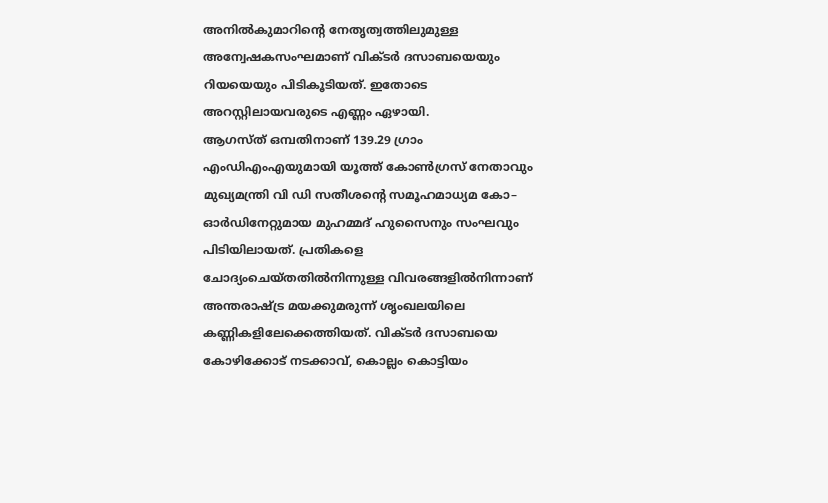അനിൽകുമാറിന്റെ നേതൃത്വത്തിലുമുള്ള അന്വേഷകസംഘമാണ് വിക്ടർ ദസാബയെയും റിയയെയും പിടികൂടിയത്. ഇതോടെ അറസ്റ്റിലായവരുടെ എണ്ണം ഏഴായി.
ആഗസ്ത് ഒമ്പതിനാണ് 139.29 ഗ്രാം എംഡിഎംഎയുമായി യൂത്ത് കോൺഗ്രസ് നേതാവും മുഖ്യമന്ത്രി വി ഡി സതീശന്റെ സമൂഹമാധ്യമ കോ– ഓർഡിനേറ്റുമായ മുഹമ്മദ് ഹുസൈനും സംഘവും പിടിയിലായത്. പ്രതികളെ ചോദ്യംചെയ്തതിൽനിന്നുള്ള വിവരങ്ങളിൽനിന്നാണ് അന്തരാഷ്ട്ര മയക്കുമരുന്ന് ശൃംഖലയിലെ കണ്ണികളിലേക്കെത്തിയത്. വിക്ടർ ദസാബയെ കോഴിക്കോട് നടക്കാവ്, കൊല്ലം കൊട്ടിയം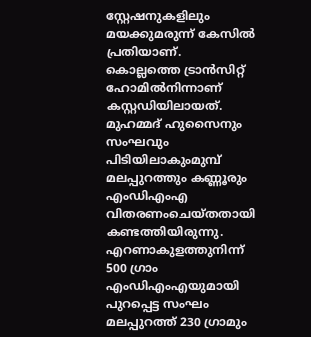സ്റ്റേഷനുകളിലും മയക്കുമരുന്ന് കേസിൽ പ്രതിയാണ്. കൊല്ലത്തെ ട്രാൻസിറ്റ് ഹോമിൽനിന്നാണ് കസ്റ്റഡിയിലായത്.
മുഹമ്മദ് ഹുസൈനും സംഘവും പിടിയിലാകുംമുമ്പ് മലപ്പുറത്തും കണ്ണൂരും എംഡിഎംഎ വിതരണംചെയ്തതായി കണ്ടത്തിയിരുന്നു. എറണാകുളത്തുനിന്ന് 500 ഗ്രാം എംഡിഎംഎയുമായി പുറപ്പെട്ട സംഘം മലപ്പുറത്ത് 230 ഗ്രാമും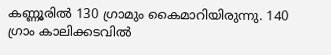കണ്ണൂരിൽ 130 ഗ്രാമും കൈമാറിയിരുന്നു. 140 ഗ്രാം കാലിക്കടവിൽ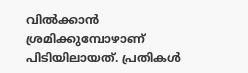വിൽക്കാൻ ശ്രമിക്കുമ്പോഴാണ് പിടിയിലായത്. പ്രതികൾ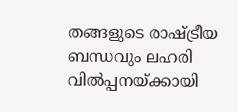തങ്ങളുടെ രാഷ്ട്രീയ ബന്ധവും ലഹരി വിൽപ്പനയ്ക്കായി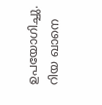ഉപയോഗിച്ചു. റിയ ഖാനെ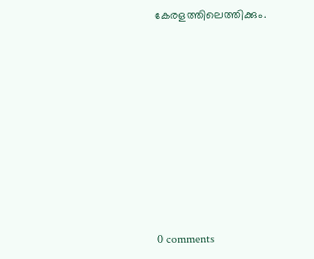കേരളത്തിലെത്തിക്കും.









0 comments